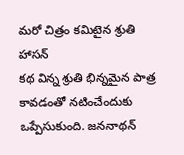మరో చిత్రం కమిటైన శ్రుతి హాసన్
కథ విన్న శ్రుతి భిన్నమైన పాత్ర కావడంతో నటించేందుకు ఒప్పేసుకుంది. జననాథన్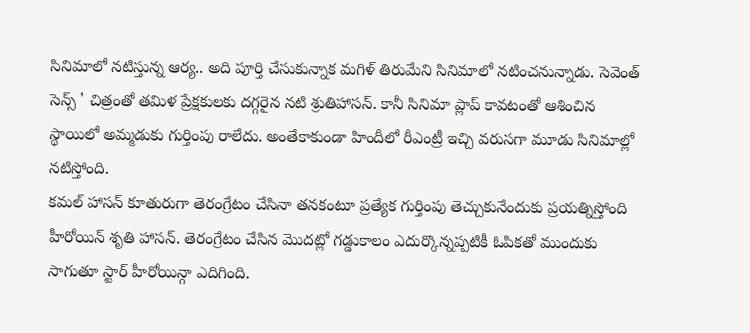సినిమాలో నటిస్తున్న ఆర్య.. అది పూర్తి చేసుకున్నాక మగిళ్ తిరుమేని సినిమాలో నటించనున్నాడు. సెవెంత్ సెన్స్ ' చిత్రంతో తమిళ ప్రేక్షకులకు దగ్గరైన నటి శ్రుతిహాసన్. కానీ సినిమా ప్లాప్ కావటంతో ఆశించిన స్థాయిలో అమ్మడుకు గుర్తింపు రాలేదు. అంతేకాకుండా హిందీలో రీఎంట్రీ ఇచ్చి వరుసగా మూడు సినిమాల్లో నటిస్తోంది.
కమల్ హాసన్ కూతురుగా తెరంగ్రేటం చేసినా తనకంటూ ప్రత్యేక గుర్తింపు తెచ్చుకునేందుకు ప్రయత్నిస్తోంది హీరోయిన్ శృతి హాసన్. తెరంగ్రేటం చేసిన మొదట్లో గడ్డుకాలం ఎదుర్కొన్నప్పటికీ ఓపికతో ముందుకు సాగుతూ స్టార్ హీరోయిన్గా ఎదిగింది.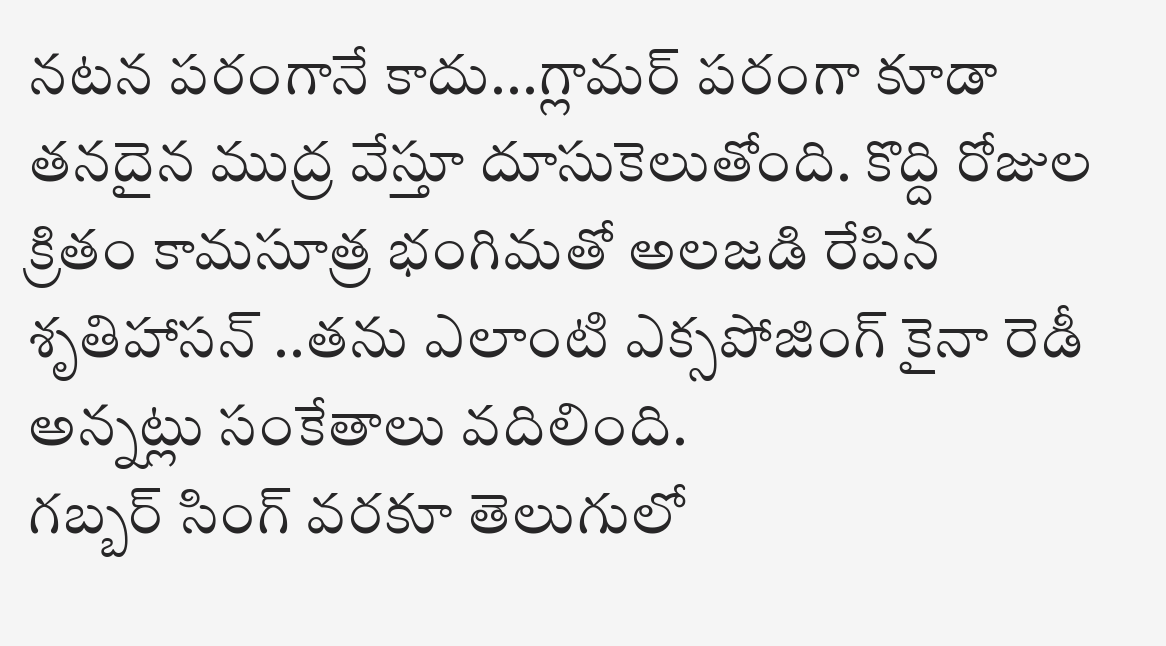నటన పరంగానే కాదు...గ్లామర్ పరంగా కూడా తనదైన ముద్ర వేస్తూ దూసుకెలుతోంది. కొద్ది రోజుల క్రితం కామసూత్ర భంగిమతో అలజడి రేపిన శృతిహాసన్ ..తను ఎలాంటి ఎక్సపోజింగ్ కైనా రెడీ అన్నట్లు సంకేతాలు వదిలింది.
గబ్బర్ సింగ్ వరకూ తెలుగులో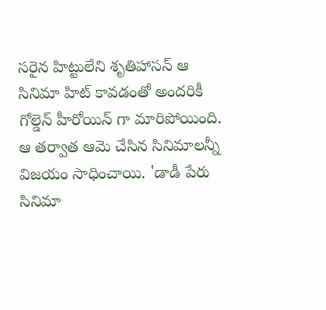సరైన హిట్టులేని శృతిహాసన్ ఆ సినిమా హిట్ కావడంతో అందరికీ గోల్డెన్ హీరోయిన్ గా మారిపోయింది. ఆ తర్వాత ఆమె చేసిన సినిమాలన్నీ విజయం సాధించాయి. 'డాడీ పేరు సినిమా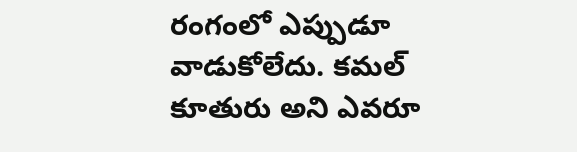రంగంలో ఎప్పుడూ వాడుకోలేదు. కమల్ కూతురు అని ఎవరూ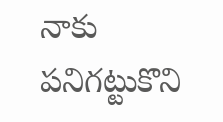నాకు పనిగట్టుకొని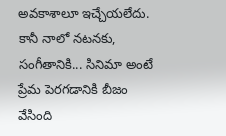అవకాశాలూ ఇచ్చేయలేదు. కానీ నాలో నటనకు, సంగీతానికి... సినిమా అంటే ప్రేమ పెరగడానికి బీజం వేసింది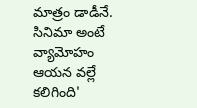మాత్రం డాడీనే. సినిమా అంటే వ్యామోహం ఆయన వల్లే కలిగింది'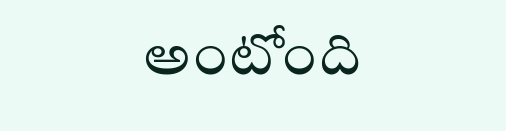అంటోంది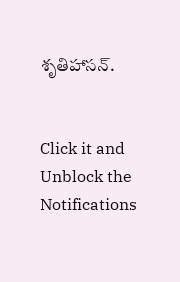శృతిహాసన్.


Click it and Unblock the Notifications